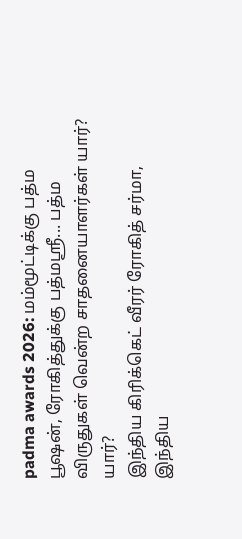padma awards 2026: மம்மூட்டிக்கு பத்ம பூஷன், ரோகித்துக்கு பத்மஸ்ரீ... பத்ம விருதுகள் வென்ற சாதனையாளர்கள் யார்? யார்?
இந்திய கிரிக்கெட் வீரர் ரோகித் சர்மா, இந்திய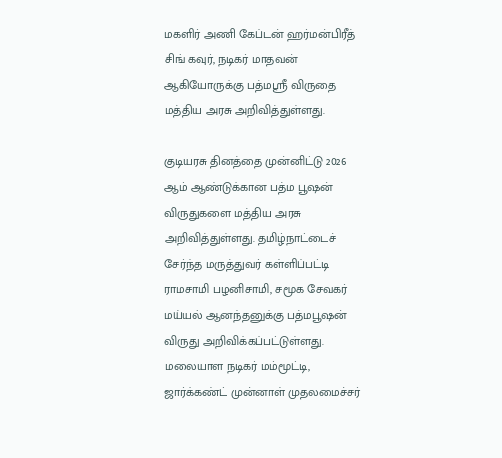மகளிர் அணி கேப்டன் ஹர்மன்பிரீத் சிங் கவுர், நடிகர் மாதவன் ஆகியோருக்கு பத்மஸ்ரீ விருதை மத்திய அரசு அறிவித்துள்ளது.

குடியரசு தினத்தை முன்னிட்டு 2026 ஆம் ஆண்டுக்கான பத்ம பூஷன் விருதுகளை மத்திய அரசு அறிவித்துள்ளது. தமிழ்நாட்டைச் சேர்ந்த மருத்துவர் கள்ளிப்பட்டி ராமசாமி பழனிசாமி, சமூக சேவகர் மய்யல் ஆனந்தனுக்கு பத்மபூஷன் விருது அறிவிக்கப்பட்டுள்ளது. மலையாள நடிகர் மம்மூட்டி, ஜார்க்கண்ட் முன்னாள் முதலமைச்சர்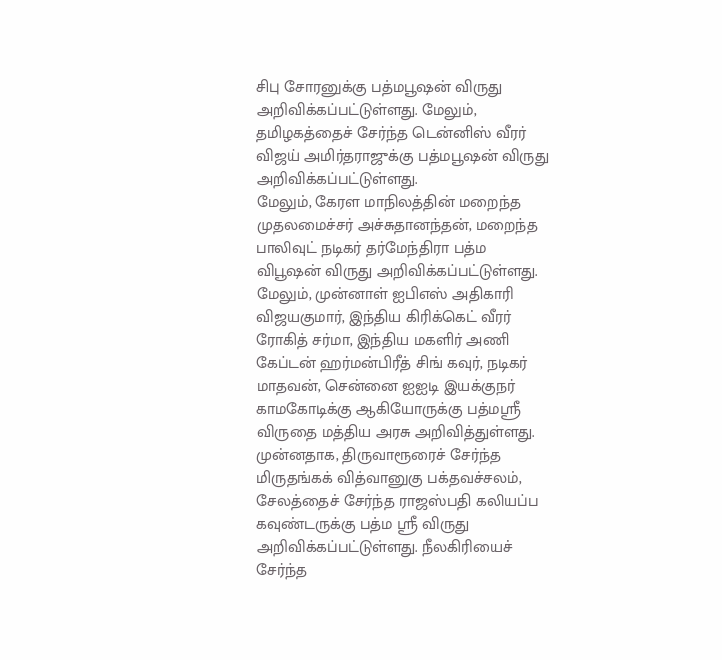சிபு சோரனுக்கு பத்மபூஷன் விருது அறிவிக்கப்பட்டுள்ளது. மேலும், தமிழகத்தைச் சேர்ந்த டென்னிஸ் வீரர் விஜய் அமிர்தராஜுக்கு பத்மபூஷன் விருது அறிவிக்கப்பட்டுள்ளது.
மேலும், கேரள மாநிலத்தின் மறைந்த முதலமைச்சர் அச்சுதானந்தன், மறைந்த பாலிவுட் நடிகர் தர்மேந்திரா பத்ம விபூஷன் விருது அறிவிக்கப்பட்டுள்ளது.
மேலும், முன்னாள் ஐபிஎஸ் அதிகாரி விஜயகுமார், இந்திய கிரிக்கெட் வீரர் ரோகித் சர்மா, இந்திய மகளிர் அணி கேப்டன் ஹர்மன்பிரீத் சிங் கவுர், நடிகர் மாதவன், சென்னை ஐஐடி இயக்குநர் காமகோடிக்கு ஆகியோருக்கு பத்மஸ்ரீ விருதை மத்திய அரசு அறிவித்துள்ளது.
முன்னதாக, திருவாரூரைச் சேர்ந்த மிருதங்கக் வித்வானுகு பக்தவச்சலம், சேலத்தைச் சேர்ந்த ராஜஸ்பதி கலியப்ப கவுண்டருக்கு பத்ம ஸ்ரீ விருது அறிவிக்கப்பட்டுள்ளது. நீலகிரியைச் சேர்ந்த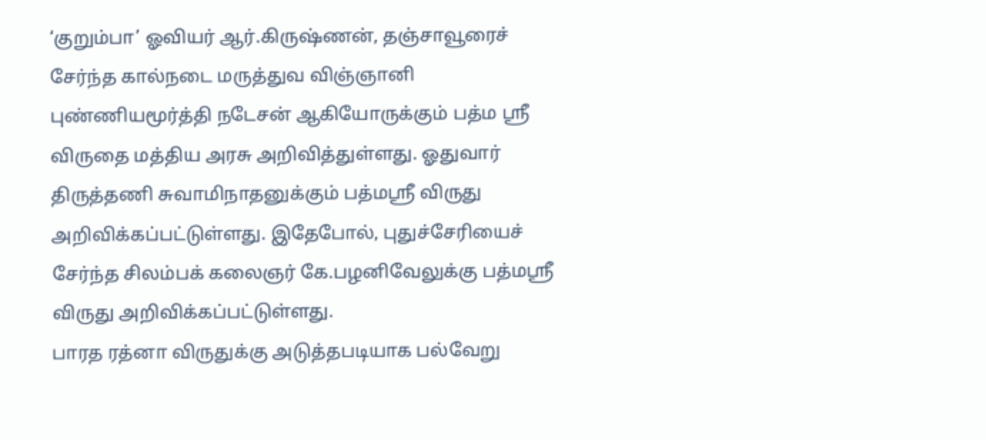‘குறும்பா’ ஓவியர் ஆர்.கிருஷ்ணன், தஞ்சாவூரைச் சேர்ந்த கால்நடை மருத்துவ விஞ்ஞானி புண்ணியமூர்த்தி நடேசன் ஆகியோருக்கும் பத்ம ஸ்ரீ விருதை மத்திய அரசு அறிவித்துள்ளது. ஓதுவார் திருத்தணி சுவாமிநாதனுக்கும் பத்மஸ்ரீ விருது அறிவிக்கப்பட்டுள்ளது. இதேபோல், புதுச்சேரியைச் சேர்ந்த சிலம்பக் கலைஞர் கே.பழனிவேலுக்கு பத்மஸ்ரீ விருது அறிவிக்கப்பட்டுள்ளது.
பாரத ரத்னா விருதுக்கு அடுத்தபடியாக பல்வேறு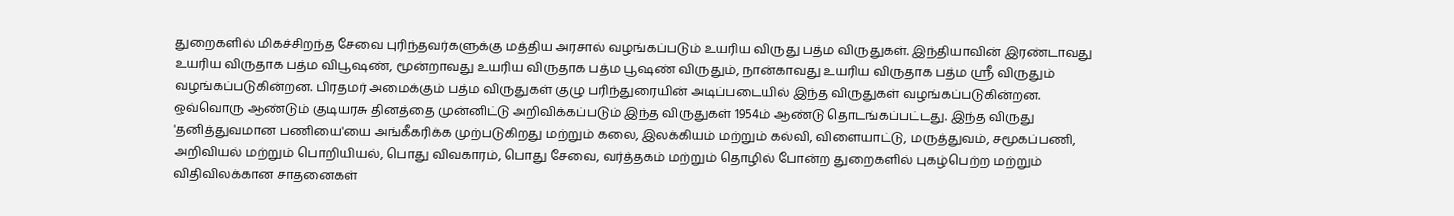துறைகளில் மிகச்சிறந்த சேவை புரிந்தவர்களுக்கு மத்திய அரசால் வழங்கப்படும் உயரிய விருது பத்ம விருதுகள். இந்தியாவின் இரண்டாவது உயரிய விருதாக பத்ம விபூஷண், மூன்றாவது உயரிய விருதாக பத்ம பூஷண் விருதும், நான்காவது உயரிய விருதாக பத்ம ஸ்ரீ விருதும் வழங்கப்படுகின்றன. பிரதமர் அமைக்கும் பத்ம விருதுகள் குழு பரிந்துரையின் அடிப்படையில் இந்த விருதுகள் வழங்கப்படுகின்றன.
ஒவ்வொரு ஆண்டும் குடியரசு தினத்தை முன்னிட்டு அறிவிக்கப்படும் இந்த விருதுகள் 1954ம் ஆண்டு தொடங்கப்பட்டது. இந்த விருது 'தனித்துவமான பணியை'யை அங்கீகரிக்க முற்படுகிறது மற்றும் கலை, இலக்கியம் மற்றும் கல்வி, விளையாட்டு, மருத்துவம், சமூகப்பணி, அறிவியல் மற்றும் பொறியியல், பொது விவகாரம், பொது சேவை, வர்த்தகம் மற்றும் தொழில் போன்ற துறைகளில் புகழ்பெற்ற மற்றும் விதிவிலக்கான சாதனைகள்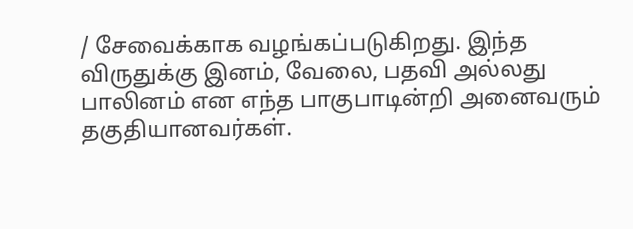/ சேவைக்காக வழங்கப்படுகிறது. இந்த விருதுக்கு இனம், வேலை, பதவி அல்லது பாலினம் என எந்த பாகுபாடின்றி அனைவரும் தகுதியானவர்கள்.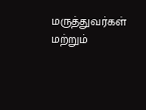மருத்துவர்கள் மற்றும்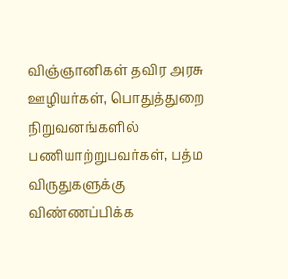விஞ்ஞானிகள் தவிர அரசு ஊழியர்கள், பொதுத்துறை நிறுவனங்களில் பணியாற்றுபவர்கள், பத்ம விருதுகளுக்கு விண்ணப்பிக்க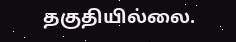தகுதியில்லை.